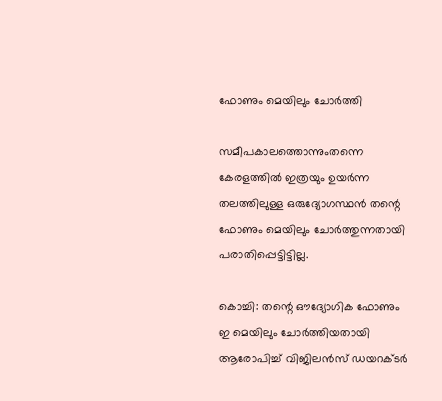ഫോണും മെയിലും ചോര്‍ത്തി

സമീപകാലത്തൊന്നുംതന്നെ കേരളത്തില്‍ ഇത്രയും ഉയര്‍ന്ന തലത്തിലുള്ള ഒരുദ്യോഗസ്ഥന്‍ തന്റെ ഫോണും മെയിലും ചോര്‍ത്തുന്നതായി പരാതിപ്പെട്ടിട്ടില്ല.

കൊച്ചി: തന്റെ ഔദ്യോഗിക ഫോണും ഇ മെയിലും ചോര്‍ത്തിയതായി ആരോപിച്ച് വിജിലന്‍സ് ഡയറക്ടര്‍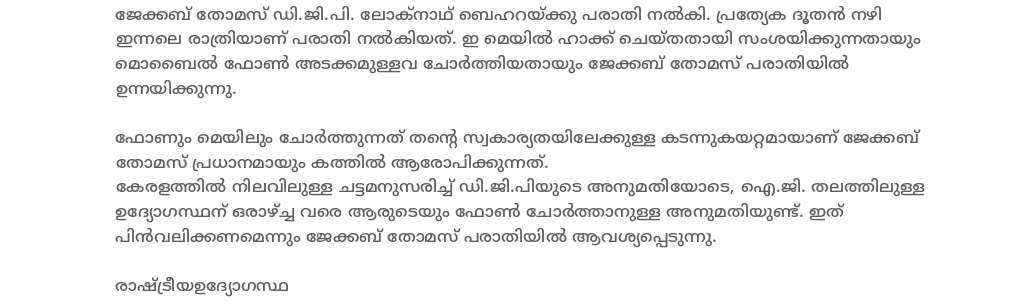ജേക്കബ് തോമസ് ഡി.ജി.പി. ലോക്‌നാഥ് ബെഹറയ്ക്കു പരാതി നല്‍കി. പ്രത്യേക ദൂതന്‍ നഴി ഇന്നലെ രാത്രിയാണ് പരാതി നല്‍കിയത്. ഇ മെയില്‍ ഹാക്ക് ചെയ്തതായി സംശയിക്കുന്നതായും മൊബൈല്‍ ഫോണ്‍ അടക്കമുള്ളവ ചോര്‍ത്തിയതായും ജേക്കബ് തോമസ് പരാതിയില്‍ ഉന്നയിക്കുന്നു.

ഫോണും മെയിലും ചോര്‍ത്തുന്നത് തന്റെ സ്വകാര്യതയിലേക്കുള്ള കടന്നുകയറ്റമായാണ് ജേക്കബ് തോമസ് പ്രധാനമായും കത്തില്‍ ആരോപിക്കുന്നത്.
കേരളത്തില്‍ നിലവിലുള്ള ചട്ടമനുസരിച്ച് ഡി.ജി.പിയുടെ അനുമതിയോടെ, ഐ.ജി. തലത്തിലുള്ള ഉദ്യോഗസ്ഥന് ഒരാഴ്ച്ച വരെ ആരുടെയും ഫോണ്‍ ചോര്‍ത്താനുള്ള അനുമതിയുണ്ട്. ഇത് പിന്‍വലിക്കണമെന്നും ജേക്കബ് തോമസ് പരാതിയില്‍ ആവശ്യപ്പെടുന്നു.

രാഷ്ട്രീയഉദ്യോഗസ്ഥ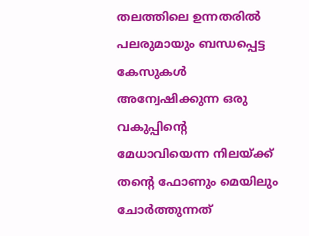തലത്തിലെ ഉന്നതരില്‍ പലരുമായും ബന്ധപ്പെട്ട കേസുകള്‍ അന്വേഷിക്കുന്ന ഒരു വകുപ്പിന്റെ മേധാവിയെന്ന നിലയ്ക്ക് തന്റെ ഫോണും മെയിലും ചോര്‍ത്തുന്നത്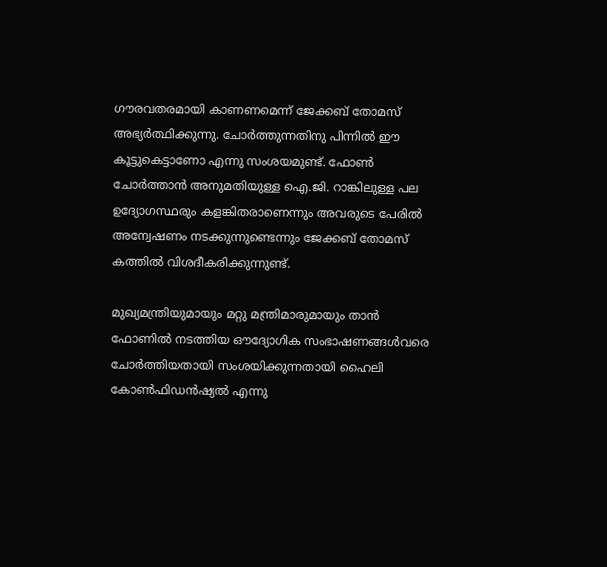ഗൗരവതരമായി കാണണമെന്ന് ജേക്കബ് തോമസ് അഭ്യര്‍ത്ഥിക്കുന്നു. ചോര്‍ത്തുന്നതിനു പിന്നില്‍ ഈ കൂട്ടുകെട്ടാണോ എന്നു സംശയമുണ്ട്. ഫോണ്‍ ചോര്‍ത്താന്‍ അനുമതിയുള്ള ഐ.ജി. റാങ്കിലുള്ള പല ഉദ്യോഗസ്ഥരും കളങ്കിതരാണെന്നും അവരുടെ പേരില്‍ അന്വേഷണം നടക്കുന്നുണ്ടെന്നും ജേക്കബ് തോമസ് കത്തില്‍ വിശദീകരിക്കുന്നുണ്ട്.

മുഖ്യമന്ത്രിയുമായും മറ്റു മന്ത്രിമാരുമായും താന്‍ ഫോണില്‍ നടത്തിയ ഔദ്യോഗിക സംഭാഷണങ്ങള്‍വരെ ചോര്‍ത്തിയതായി സംശയിക്കുന്നതായി ഹൈലി കോണ്‍ഫിഡന്‍ഷ്യല്‍ എന്നു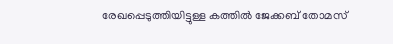രേഖപ്പെടുത്തിയിട്ടുള്ള കത്തില്‍ ജേക്കബ് തോമസ്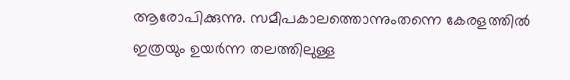ആരോപിക്കുന്നു. സമീപകാലത്തൊന്നുംതന്നെ കേരളത്തില്‍ ഇത്രയും ഉയര്‍ന്ന തലത്തിലുള്ള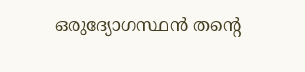ഒരുദ്യോഗസ്ഥന്‍ തന്റെ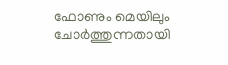ഫോണും മെയിലും ചോര്‍ത്തുന്നതായി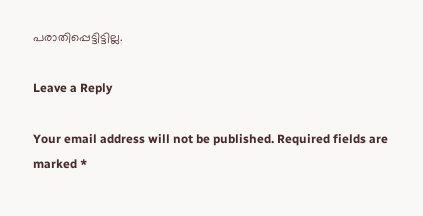പരാതിപ്പെട്ടിട്ടില്ല.

Leave a Reply

Your email address will not be published. Required fields are marked *